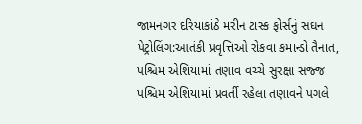જામનગર દરિયાકાંઠે મરીન ટાસ્ક ફોર્સનું સઘન પેટ્રોલિંગ:આતંકી પ્રવૃત્તિઓ રોકવા કમાન્ડો તૈનાત, પશ્ચિમ એશિયામાં તણાવ વચ્ચે સુરક્ષા સજ્જ
પશ્ચિમ એશિયામાં પ્રવર્તી રહેલા તણાવને પગલે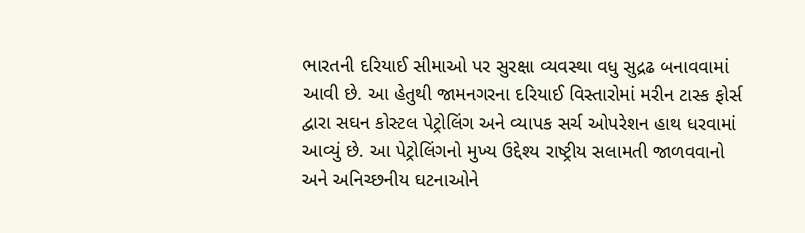ભારતની દરિયાઈ સીમાઓ પર સુરક્ષા વ્યવસ્થા વધુ સુદ્રઢ બનાવવામાં આવી છે. આ હેતુથી જામનગરના દરિયાઈ વિસ્તારોમાં મરીન ટાસ્ક ફોર્સ દ્વારા સઘન કોસ્ટલ પેટ્રોલિંગ અને વ્યાપક સર્ચ ઓપરેશન હાથ ધરવામાં આવ્યું છે. આ પેટ્રોલિંગનો મુખ્ય ઉદ્દેશ્ય રાષ્ટ્રીય સલામતી જાળવવાનો અને અનિચ્છનીય ઘટનાઓને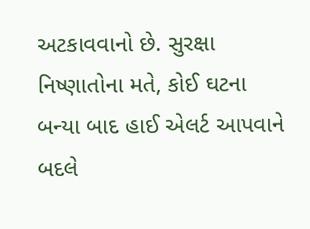અટકાવવાનો છે. સુરક્ષા નિષ્ણાતોના મતે, કોઈ ઘટના બન્યા બાદ હાઈ એલર્ટ આપવાને બદલે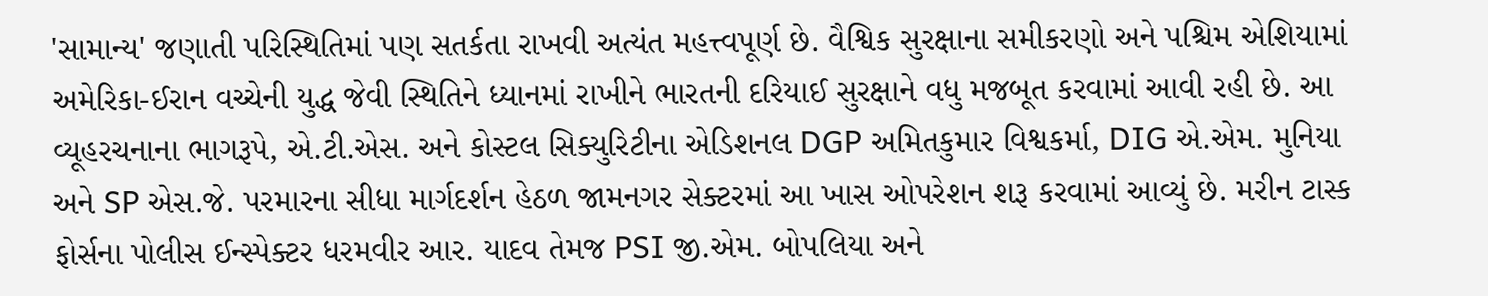'સામાન્ય' જણાતી પરિસ્થિતિમાં પણ સતર્કતા રાખવી અત્યંત મહત્ત્વપૂર્ણ છે. વૈશ્વિક સુરક્ષાના સમીકરણો અને પશ્ચિમ એશિયામાં અમેરિકા-ઈરાન વચ્ચેની યુદ્ધ જેવી સ્થિતિને ધ્યાનમાં રાખીને ભારતની દરિયાઈ સુરક્ષાને વધુ મજબૂત કરવામાં આવી રહી છે. આ વ્યૂહરચનાના ભાગરૂપે, એ.ટી.એસ. અને કોસ્ટલ સિક્યુરિટીના એડિશનલ DGP અમિતકુમાર વિશ્વકર્મા, DIG એ.એમ. મુનિયા અને SP એસ.જે. પરમારના સીધા માર્ગદર્શન હેઠળ જામનગર સેક્ટરમાં આ ખાસ ઓપરેશન શરૂ કરવામાં આવ્યું છે. મરીન ટાસ્ક ફોર્સના પોલીસ ઈન્સ્પેક્ટર ધરમવીર આર. યાદવ તેમજ PSI જી.એમ. બોપલિયા અને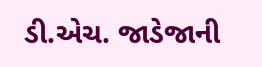ડી.એચ. જાડેજાની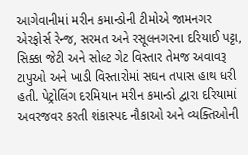આગેવાનીમાં મરીન કમાન્ડોની ટીમોએ જામનગર એરફોર્સ રેન્જ, સરમત અને રસૂલનગરના દરિયાઈ પટ્ટા, સિક્કા જેટી અને સોલ્ટ ગેટ વિસ્તાર તેમજ અવાવરૂ ટાપુઓ અને ખાડી વિસ્તારોમાં સઘન તપાસ હાથ ધરી હતી. પેટ્રોલિંગ દરમિયાન મરીન કમાન્ડો દ્વારા દરિયામાં અવરજવર કરતી શંકાસ્પદ નૌકાઓ અને વ્યક્તિઓની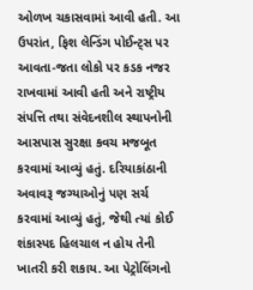ઓળખ ચકાસવામાં આવી હતી. આ ઉપરાંત, ફિશ લેન્ડિંગ પોઈન્ટ્સ પર આવતા-જતા લોકો પર કડક નજર રાખવામાં આવી હતી અને રાષ્ટ્રીય સંપત્તિ તથા સંવેદનશીલ સ્થાપનોની આસપાસ સુરક્ષા કવચ મજબૂત કરવામાં આવ્યું હતું. દરિયાકાંઠાની અવાવરૂ જગ્યાઓનું પણ સર્ચ કરવામાં આવ્યું હતું, જેથી ત્યાં કોઈ શંકાસ્પદ હિલચાલ ન હોય તેની ખાતરી કરી શકાય. આ પેટ્રોલિંગનો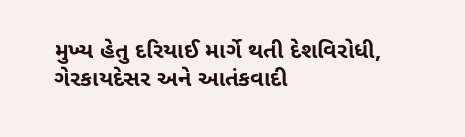મુખ્ય હેતુ દરિયાઈ માર્ગે થતી દેશવિરોધી, ગેરકાયદેસર અને આતંકવાદી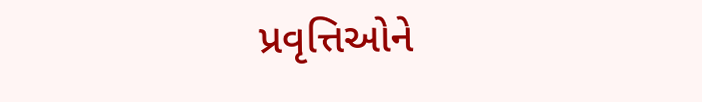પ્રવૃત્તિઓને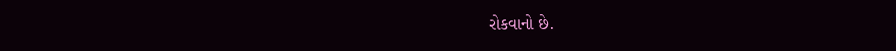રોકવાનો છે.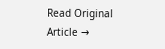Read Original Article →